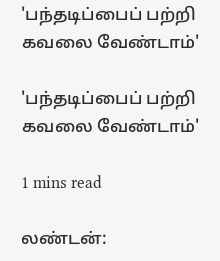'பந்தடிப்பைப் பற்றி கவலை வேண்டாம்'

'பந்தடிப்பைப் பற்றி கவலை வேண்டாம்'

1 mins read

லண்டன்: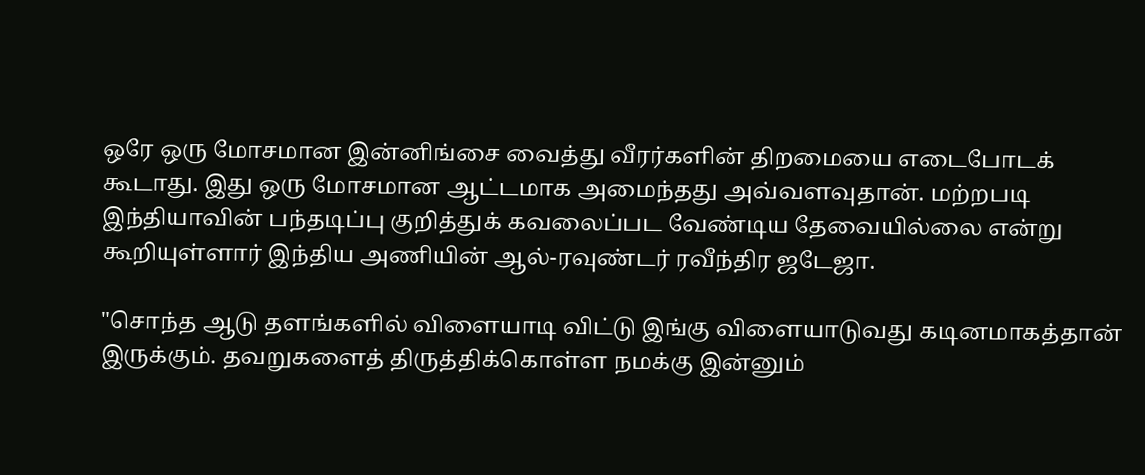ஒரே ஒரு மோசமான இன்னிங்சை வைத்து வீரர்களின் திறமையை எடைபோடக் கூடாது. இது ஒரு மோசமான ஆட்டமாக அமைந்தது அவ்வளவுதான். மற்றபடி இந்தியாவின் பந்தடிப்பு குறித்துக் கவலைப்பட வேண்டிய தேவையில்லை என்று கூறியுள்ளார் இந்திய அணியின் ஆல்-ரவுண்டர் ரவீந்திர ஜடேஜா.

"சொந்த ஆடு தளங்களில் விளையாடி விட்டு இங்கு விளையாடுவது கடினமாகத்தான் இருக்கும். தவறுகளைத் திருத்திக்கொள்ள நமக்கு இன்னும்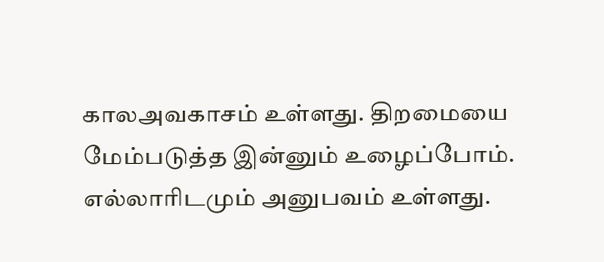காலஅவகாசம் உள்ளது. திறமையை மேம்படுத்த இன்னும் உழைப்போம். எல்லாரிடமும் அனுபவம் உள்ளது.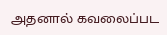அதனால் கவலைப்பட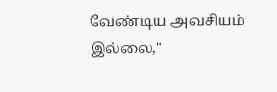வேண்டிய அவசியம் இல்லை,"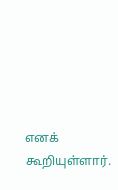எனக் கூறியுள்ளார்.